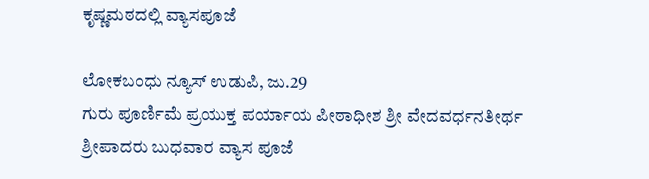ಕೃಷ್ಣಮಠದಲ್ಲಿ ವ್ಯಾಸಪೂಜೆ

ಲೋಕಬಂಧು ನ್ಯೂಸ್ ಉಡುಪಿ, ಜು.29
ಗುರು ಪೂರ್ಣಿಮೆ ಪ್ರಯುಕ್ತ ಪರ್ಯಾಯ ಪೀಠಾಧೀಶ ಶ್ರೀ ವೇದವರ್ಧನತೀರ್ಥ ಶ್ರೀಪಾದರು ಬುಧವಾರ ವ್ಯಾಸ ಪೂಜೆ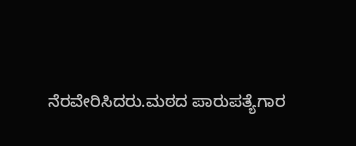ನೆರವೇರಿಸಿದರು.ಮಠದ ‌ಪಾರುಪತ್ಯೆಗಾರ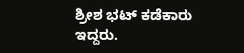ಶ್ರೀಶ ಭಟ್ ಕಡೆಕಾರು ಇದ್ದರು.